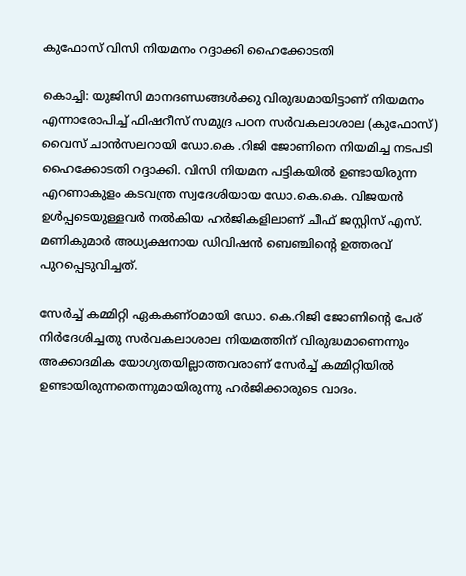കുഫോസ് വിസി നിയമനം റദ്ദാക്കി ഹൈക്കോടതി

കൊച്ചി: യുജിസി മാനദണ്ഡങ്ങള്‍ക്കു വിരുദ്ധമായിട്ടാണ് നിയമനം എന്നാരോപിച്ച് ഫിഷറീസ് സമുദ്ര പഠന സര്‍വകലാശാല (കുഫോസ്) വൈസ് ചാന്‍സലറായി ഡോ.കെ .റിജി ജോണിനെ നിയമിച്ച നടപടി ഹൈക്കോടതി റദ്ദാക്കി. വിസി നിയമന പട്ടികയില്‍ ഉണ്ടായിരുന്ന എറണാകുളം കടവന്ത്ര സ്വദേശിയായ ഡോ.കെ.കെ. വിജയന്‍ ഉള്‍പ്പടെയുള്ളവര്‍ നല്‍കിയ ഹര്‍ജികളിലാണ് ചീഫ് ജസ്റ്റിസ് എസ്. മണികുമാര്‍ അധ്യക്ഷനായ ഡിവിഷന്‍ ബെഞ്ചിന്റെ ഉത്തരവ് പുറപ്പെടുവിച്ചത്.

സേര്‍ച്ച് കമ്മിറ്റി ഏകകണ്ഠമായി ഡോ. കെ.റിജി ജോണിന്റെ പേര് നിര്‍ദേശിച്ചതു സര്‍വകലാശാല നിയമത്തിന് വിരുദ്ധമാണെന്നും അക്കാദമിക യോഗ്യതയില്ലാത്തവരാണ് സേര്‍ച്ച് കമ്മിറ്റിയില്‍ ഉണ്ടായിരുന്നതെന്നുമായിരുന്നു ഹര്‍ജിക്കാരുടെ വാദം.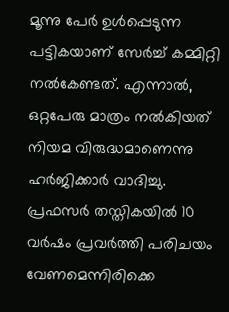മൂന്നു പേര്‍ ഉള്‍പ്പെടുന്ന പട്ടികയാണ് സേര്‍ച്ച് കമ്മിറ്റി നല്‍കേണ്ടത്. എന്നാല്‍, ഒറ്റപേരു മാത്രം നല്‍കിയത് നിയമ വിരുദ്ധമാണെന്നു ഹര്‍ജിക്കാര്‍ വാദിച്ചു. പ്രഫസര്‍ തസ്തികയില്‍ 10 വര്‍ഷം പ്രവര്‍ത്തി പരിചയം വേണമെന്നിരിക്കെ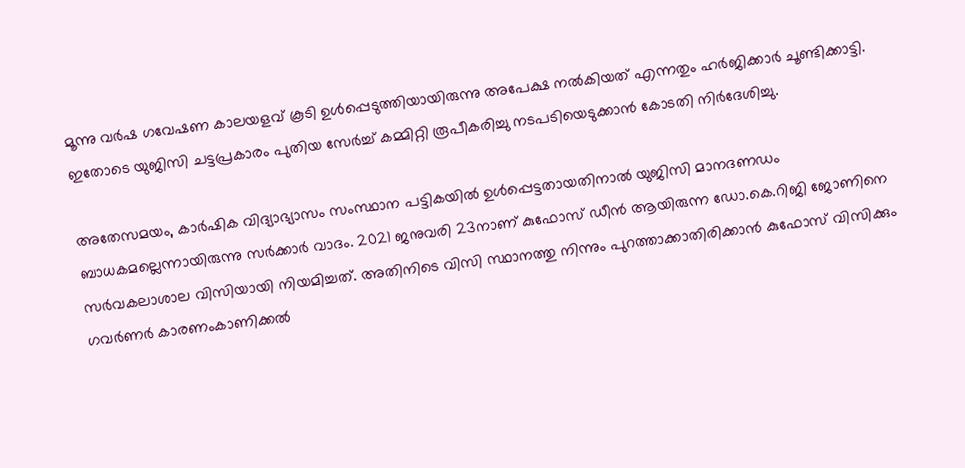മൂന്നു വര്‍ഷ ഗവേഷണ കാലയളവ് കൂടി ഉള്‍പ്പെടുത്തിയായിരുന്നു അപേക്ഷ നല്‍കിയത് എന്നതും ഹര്‍ജിക്കാര്‍ ചൂണ്ടിക്കാട്ടി. ഇതോടെ യുജിസി ചട്ടപ്രകാരം പുതിയ സേര്‍ച്ച് കമ്മിറ്റി രൂപീകരിച്ചു നടപടിയെടുക്കാന്‍ കോടതി നിര്‍ദേശിച്ചു.

അതേസമയം, കാര്‍ഷിക വിദ്യാഭ്യാസം സംസ്ഥാന പട്ടികയില്‍ ഉള്‍പ്പെട്ടതായതിനാല്‍ യുജിസി മാനദണഡം ബാധകമല്ലെന്നായിരുന്നു സര്‍ക്കാര്‍ വാദം. 2021 ജനുവരി 23നാണ് കുഫോസ് ഡീന്‍ ആയിരുന്ന ഡോ.കെ.റിജി ജോണിനെ സര്‍വകലാശാല വിസിയായി നിയമിച്ചത്. അതിനിടെ വിസി സ്ഥാനത്തു നിന്നും പുറത്താക്കാതിരിക്കാന്‍ കുഫോസ് വിസിക്കും ഗവര്‍ണര്‍ കാരണംകാണിക്കല്‍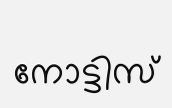നോട്ടിസ്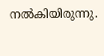നല്‍കിയിരുന്നു.